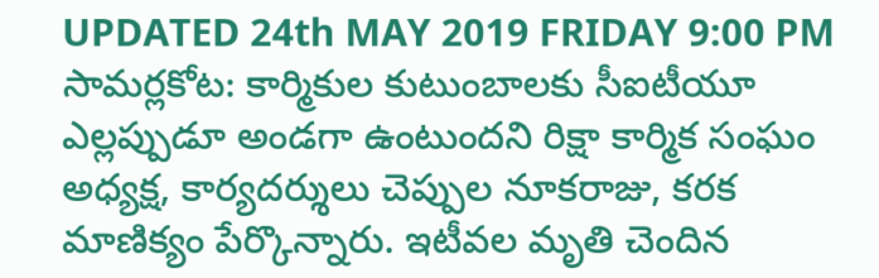UPDATED 24th MAY 2019 FRIDAY 9:00 PM
సామర్లకోట: కార్మికుల కుటుంబాలకు సీఐటీయూ ఎల్లప్పుడూ అండగా ఉంటుందని రిక్షా కార్మిక సంఘం అధ్యక్ష, కార్యదర్శులు చెప్పుల నూకరాజు, కరక మాణిక్యం పేర్కొన్నారు. ఇటీవల మృతి చెందిన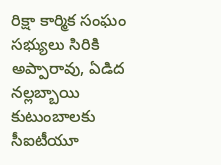రిక్షా కార్మిక సంఘం సభ్యులు సిరికి అప్పారావు, ఏడిద నల్లబ్బాయి కుటుంబాలకు సీఐటీయూ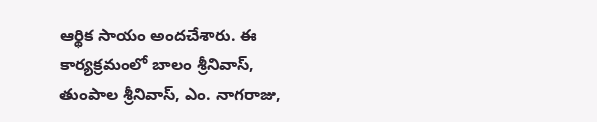ఆర్థిక సాయం అందచేశారు. ఈ కార్యక్రమంలో బాలం శ్రీనివాస్, తుంపాల శ్రీనివాస్, ఎం. నాగరాజు,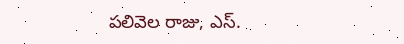పలివెల రాజు, ఎస్.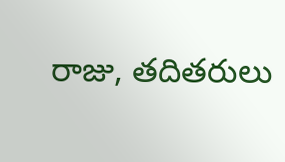రాజు, తదితరులు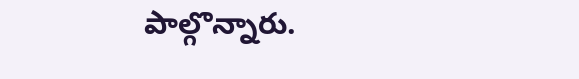పాల్గొన్నారు.